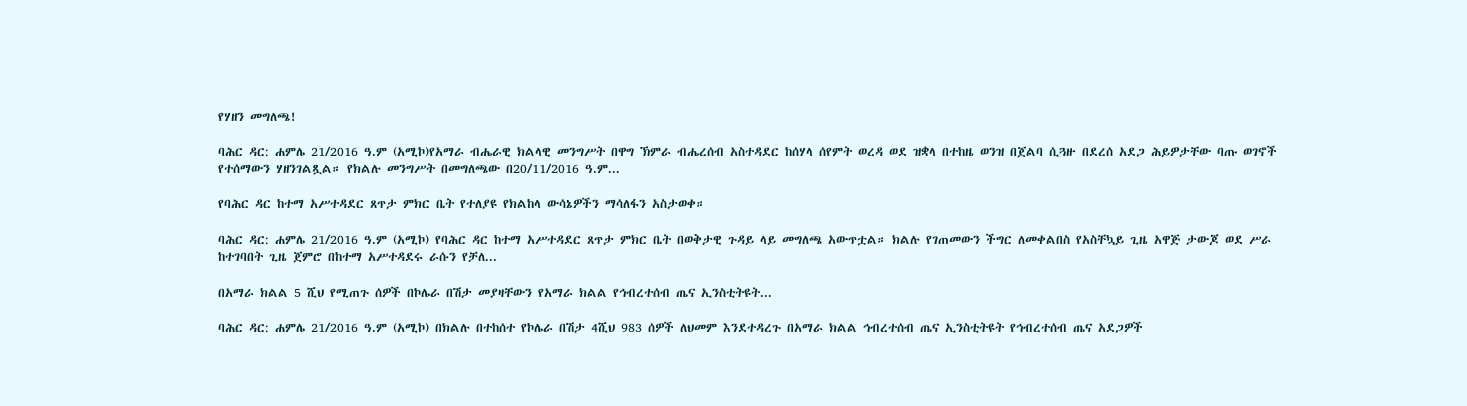የሃዘን መግለጫ!

ባሕር ዳር: ሐምሌ 21/2016 ዓ.ም (አሚኮ)የአማራ ብሔራዊ ክልላዊ መንግሥት በዋግ ኽምራ ብሔረሰብ አስተዳደር ከሰሃላ ሰየምት ወረዳ ወደ ዝቋላ በተከዜ ወንዝ በጀልባ ሲጓዙ በደረሰ አደጋ ሕይዎታቸው ባጡ ወገኖች የተሰማውን ሃዘንገልጿል። የክልሉ መንግሥት በመግለጫው በ20/11/2016 ዓ.ም...

የባሕር ዳር ከተማ አሥተዳደር ጸጥታ ምክር ቤት የተለያዩ የክልከላ ውሳኔዎችን ማሳለፋን አስታወቀ።

ባሕር ዳር: ሐምሌ 21/2016 ዓ.ም (አሚኮ) የባሕር ዳር ከተማ አሥተዳደር ጸጥታ ምክር ቤት በወቅታዊ ጉዳይ ላይ መግለጫ አውጥቷል። ክልሉ የገጠመውን ችግር ለመቀልበስ የአስቸኳይ ጊዜ አዋጅ ታውጆ ወደ ሥራ ከተገባበት ጊዜ ጀምሮ በከተማ አሥተዳደሩ ራሱን የቻለ...

በአማራ ክልል 5 ሺህ የሚጠጉ ሰዎች በኮሌራ በሽታ መያዛቸውን የአማራ ክልል የኅብረተሰብ ጤና ኢንስቲትዩት...

ባሕር ዳር: ሐምሌ 21/2016 ዓ.ም (አሚኮ) በክልሉ በተከሰተ የኮሌራ በሽታ 4ሺህ 983 ሰዎች ለህመም እንደተዳረጉ በአማራ ክልል ኅብረተሰብ ጤና ኢንስቲትዩት የኅብረተሰብ ጤና አደጋዎች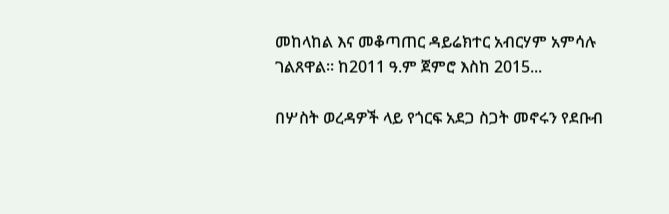መከላከል እና መቆጣጠር ዳይሬክተር አብርሃም አምሳሉ ገልጸዋል፡፡ ከ2011 ዓ.ም ጀምሮ እስከ 2015...

በሦስት ወረዳዎች ላይ የጎርፍ አደጋ ስጋት መኖሩን የደቡብ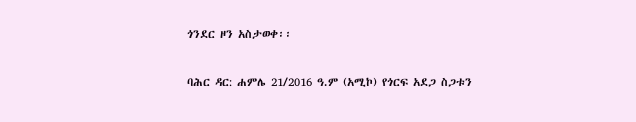ጎንደር ዞን አስታወቀ፡፡

ባሕር ዳር: ሐምሌ 21/2016 ዓ.ም (አሚኮ) የጎርፍ አደጋ ስጋቱን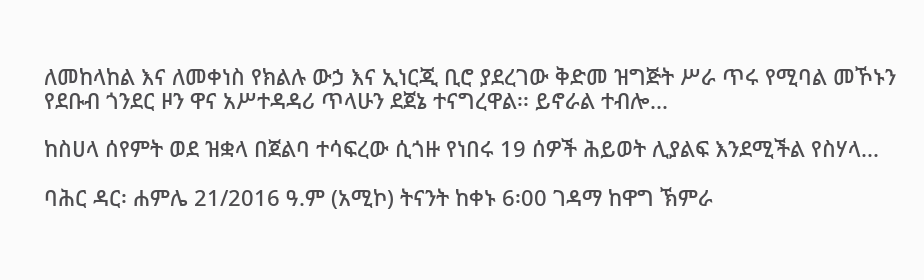ለመከላከል እና ለመቀነስ የክልሉ ውኃ እና ኢነርጂ ቢሮ ያደረገው ቅድመ ዝግጅት ሥራ ጥሩ የሚባል መኾኑን የደቡብ ጎንደር ዞን ዋና አሥተዳዳሪ ጥላሁን ደጀኔ ተናግረዋል፡፡ ይኖራል ተብሎ...

ከስሀላ ሰየምት ወደ ዝቋላ በጀልባ ተሳፍረው ሲጎዙ የነበሩ 19 ሰዎች ሕይወት ሊያልፍ እንደሚችል የስሃላ...

ባሕር ዳር፡ ሐምሌ 21/2016 ዓ.ም (አሚኮ) ትናንት ከቀኑ 6፡00 ገዳማ ከዋግ ኽምራ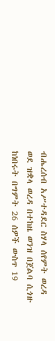ብሔረሰብ አሥተዳደር ስሃላ ሰየምት ወረዳ ወደ ዝቋላ ወረዳ በተከዜ ወንዝ በጀልባ ሲጎዙ ከነበሩት በግምት 26 ሰዎች ውስጥ 19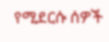የሚደርሱ ሰዎች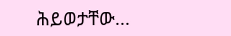ሕይወታቸው...